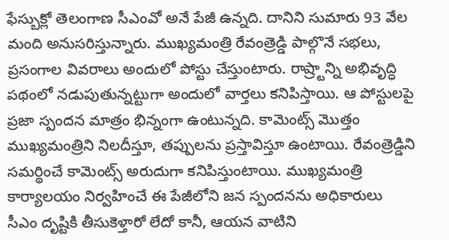ఫేస్బుక్లో తెలంగాణ సీఎంవో అనే పేజీ ఉన్నది. దానిని సుమారు 93 వేల మంది అనుసరిస్తున్నారు. ముఖ్యమంత్రి రేవంత్రెడ్డి పాల్గొనే సభలు, ప్రసంగాల వివరాలు అందులో పోస్టు చేస్తుంటారు. రాష్ర్టాన్ని అభివృద్ధి పథంలో నడుపుతున్నట్టుగా అందులో వార్తలు కనిపిస్తాయి. ఆ పోస్టులపై ప్రజా స్పందన మాత్రం భిన్నంగా ఉంటున్నది. కామెంట్స్ మొత్తం ముఖ్యమంత్రిని నిలదీస్తూ, తప్పులను ప్రస్తావిస్తూ ఉంటాయి. రేవంత్రెడ్డిని సమర్థించే కామెంట్స్ అరుదుగా కనిపిస్తుంటాయి. ముఖ్యమంత్రి కార్యాలయం నిర్వహించే ఈ పేజీలోని జన స్పందనను అధికారులు సీఎం దృష్టికి తీసుకెళ్తారో లేదో కానీ, ఆయన వాటిని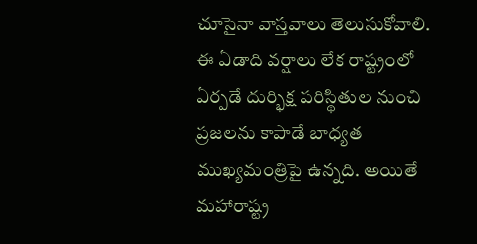చూసైనా వాస్తవాలు తెలుసుకోవాలి.
ఈ ఏడాది వర్షాలు లేక రాష్ట్రంలో ఏర్పడే దుర్భిక్ష పరిస్థితుల నుంచి ప్రజలను కాపాడే బాధ్యత ముఖ్యమంత్రిపై ఉన్నది. అయితే మహారాష్ట్ర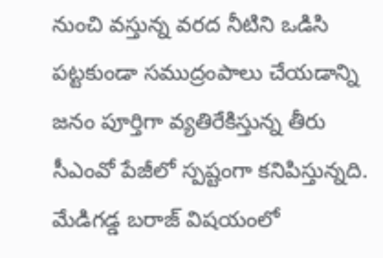నుంచి వస్తున్న వరద నీటిని ఒడిసి పట్టకుండా సముద్రంపాలు చేయడాన్ని జనం పూర్తిగా వ్యతిరేకిస్తున్న తీరు సీఎంవో పేజీలో స్పష్టంగా కనిపిస్తున్నది. మేడిగడ్డ బరాజ్ విషయంలో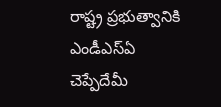రాష్ట్ర ప్రభుత్వానికి ఎండీఎస్ఏ చెప్పేదేమీ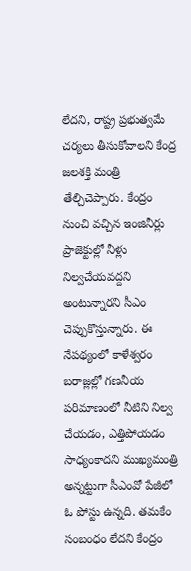లేదని, రాష్ట్ర ప్రభుత్వమే చర్యలు తీసుకోవాలని కేంద్ర జలశక్తి మంత్రి తేల్చిచెప్పారు. కేంద్రం నుంచి వచ్చిన ఇంజినీర్లు ప్రాజెక్టుల్లో నీళ్లు నిల్వచేయవద్దని అంటున్నారని సీఎం చెప్పుకొస్తున్నారు. ఈ నేపథ్యంలో కాళేశ్వరం బరాజ్లల్లో గణనీయ పరిమాణంలో నీటిని నిల్వ చేయడం, ఎత్తిపోయడం సాధ్యంకాదని ముఖ్యమంత్రి అన్నట్టుగా సీఎంవో పేజీలో ఓ పోస్టు ఉన్నది. తమకేం సంబంధం లేదని కేంద్రం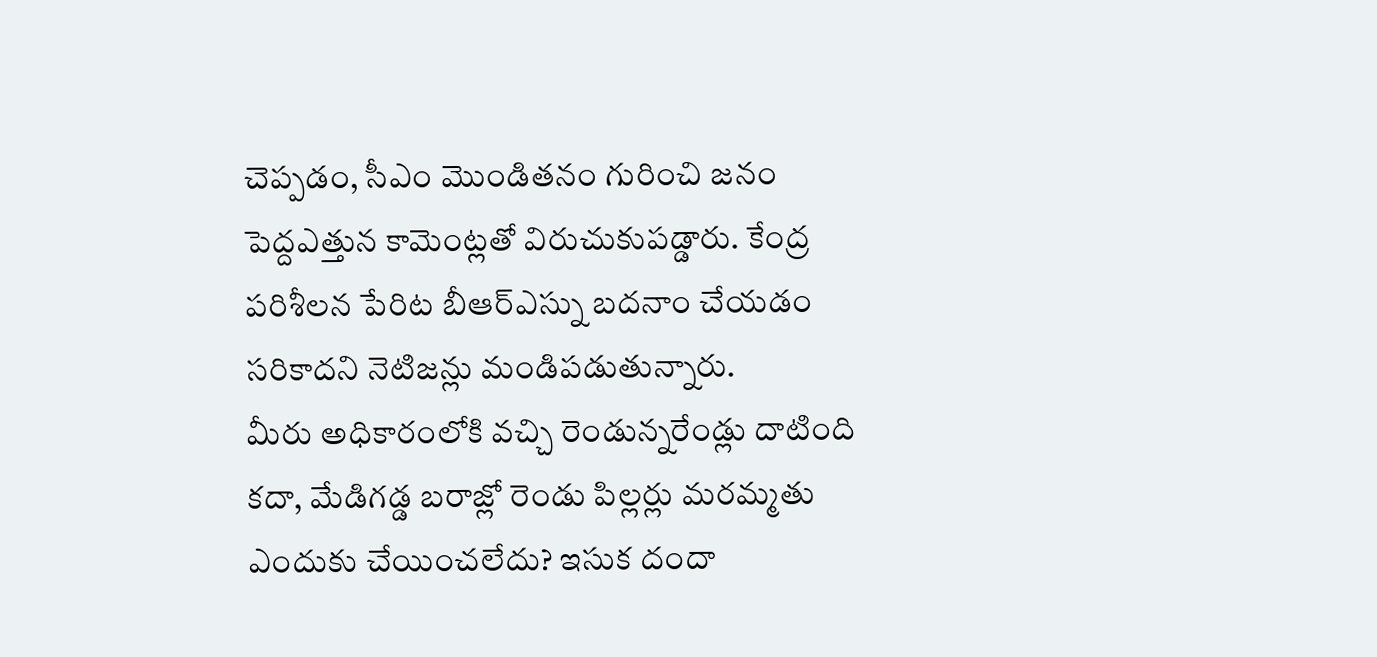చెప్పడం, సీఎం మొండితనం గురించి జనం పెద్దఎత్తున కామెంట్లతో విరుచుకుపడ్డారు. కేంద్ర పరిశీలన పేరిట బీఆర్ఎస్ను బదనాం చేయడం సరికాదని నెటిజన్లు మండిపడుతున్నారు.
మీరు అధికారంలోకి వచ్చి రెండున్నరేండ్లు దాటింది కదా, మేడిగడ్డ బరాజ్లో రెండు పిల్లర్లు మరమ్మతు ఎందుకు చేయించలేదు? ఇసుక దందా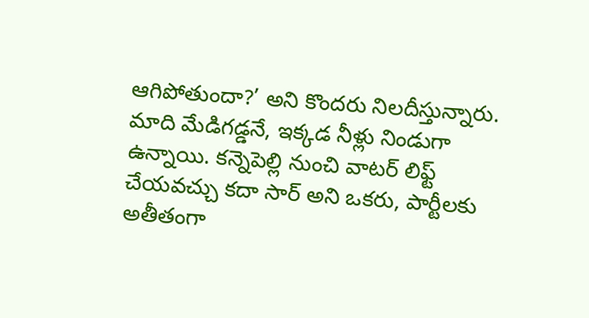ఆగిపోతుందా?’ అని కొందరు నిలదీస్తున్నారు. మాది మేడిగడ్డనే, ఇక్కడ నీళ్లు నిండుగా ఉన్నాయి. కన్నెపెల్లి నుంచి వాటర్ లిఫ్ట్ చేయవచ్చు కదా సార్ అని ఒకరు, పార్టీలకు అతీతంగా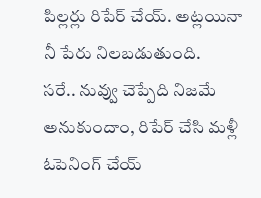పిల్లర్లు రిపేర్ చేయ్. అట్లయినా నీ పేరు నిలబడుతుంది.
సరే.. నువ్వు చెప్పేది నిజమే అనుకుందాం, రిపేర్ చేసి మళ్లీ ఓపెనింగ్ చేయ్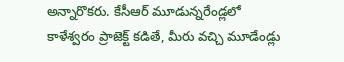అన్నారొకరు. కేసీఆర్ మూడున్నరేండ్లలో కాళేశ్వరం ప్రాజెక్ట్ కడితే, మీరు వచ్చి మూడేండ్లు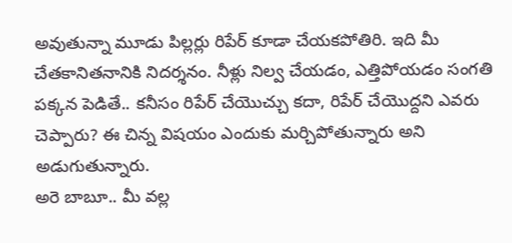అవుతున్నా మూడు పిల్లర్లు రిపేర్ కూడా చేయకపోతిరి. ఇది మీ చేతకానితనానికి నిదర్శనం. నీళ్లు నిల్వ చేయడం, ఎత్తిపోయడం సంగతి పక్కన పెడితే.. కనీసం రిపేర్ చేయొచ్చు కదా, రిపేర్ చేయొద్దని ఎవరు చెప్పారు? ఈ చిన్న విషయం ఎందుకు మర్చిపోతున్నారు అని అడుగుతున్నారు.
అరె బాబూ.. మీ వల్ల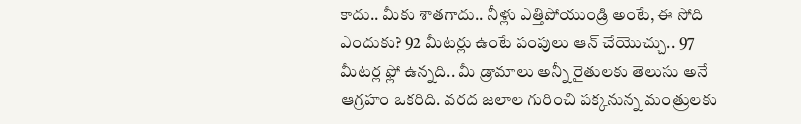కాదు.. మీకు శాతగాదు.. నీళ్లు ఎత్తిపోయుండ్రి అంటే, ఈ సోది ఎందుకు? 92 మీటర్లు ఉంటే పంపులు ఆన్ చేయొచ్చు.. 97 మీటర్ల ఫ్లో ఉన్నది.. మీ డ్రామాలు అన్నీ రైతులకు తెలుసు అనే ఆగ్రహం ఒకరిది. వరద జలాల గురించి పక్కనున్న మంత్రులకు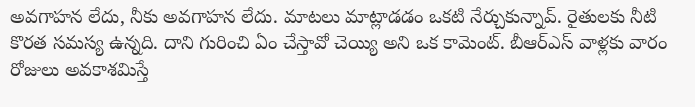అవగాహన లేదు, నీకు అవగాహన లేదు. మాటలు మాట్లాడడం ఒకటి నేర్చుకున్నావ్. రైతులకు నీటి కొరత సమస్య ఉన్నది. దాని గురించి ఏం చేస్తావో చెయ్యి అని ఒక కామెంట్. బీఆర్ఎస్ వాళ్లకు వారం రోజులు అవకాశమిస్తే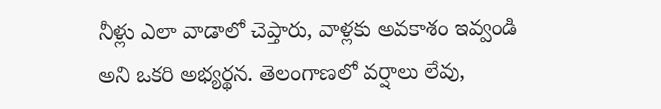నీళ్లు ఎలా వాడాలో చెప్తారు, వాళ్లకు అవకాశం ఇవ్వండి అని ఒకరి అభ్యర్థన. తెలంగాణలో వర్షాలు లేవు,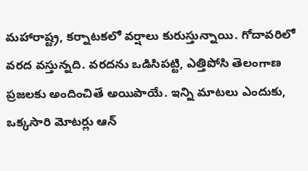మహారాష్ట్ర, కర్నాటకలో వర్షాలు కురుస్తున్నాయి. గోదావరిలో వరద వస్తున్నది. వరదను ఒడిసిపట్టి, ఎత్తిపోసి తెలంగాణ ప్రజలకు అందించితే అయిపాయే. ఇన్ని మాటలు ఎందుకు, ఒక్కసారి మోటర్లు ఆన్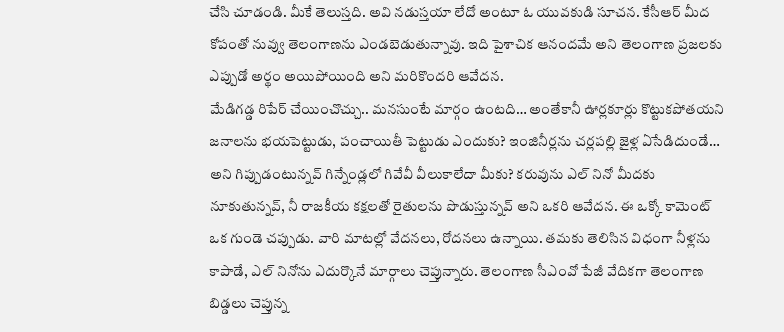చేసి చూడండి. మీకే తెలుస్తది. అవి నడుస్తయా లేదో అంటూ ఓ యువకుడి సూచన. కేసీఆర్ మీద కోపంతో నువ్వు తెలంగాణను ఎండబెడుతున్నావు. ఇది పైశాచిక ఆనందమే అని తెలంగాణ ప్రజలకు ఎప్పుడో అర్థం అయిపోయింది అని మరికొందరి ఆవేదన.
మేడిగడ్డ రిపేర్ చేయించొచ్చు.. మనసుంటే మార్గం ఉంటది… అంతేకానీ ఊర్లకూర్లు కొట్టుకపోతయని జనాలను భయపెట్టుడు, పంచాయితీ పెట్టుడు ఎందుకు? ఇంజినీర్లను చర్లపల్లి జైళ్ల ఏసేడిదుండే… అని గిప్పుడంటున్నవ్ గిన్నేండ్లలో గివేవీ వీలుకాలేదా మీకు? కరువును ఎల్ నినో మీదకు నూకుతున్నవ్, నీ రాజకీయ కక్షలతో రైతులను పొడుస్తున్నవ్ అని ఒకరి ఆవేదన. ఈ ఒక్కో కామెంట్ ఒక గుండె చప్పుడు. వారి మాటల్లో వేదనలు, రోదనలు ఉన్నాయి. తమకు తెలిసిన విధంగా నీళ్లను కాపాడే, ఎల్ నినోను ఎదుర్కొనే మార్గాలు చెప్తున్నారు. తెలంగాణ సీఎంవో పేజీ వేదికగా తెలంగాణ బిడ్డలు చెప్తున్న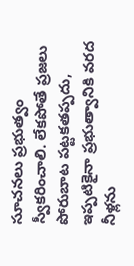సూచనలు ప్రభుత్వం స్వీకరించాలి. లేకపోతే ప్రజలు పోరుబాట పట్టకతప్పదు, ఇప్పటికైనా ప్రభుత్వానికి వరద నీళ్లను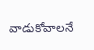వాడుకోవాలనే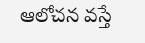ఆలోచన వస్తే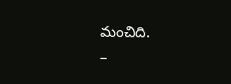మంచిది.
–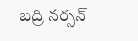బద్రి నర్సన్